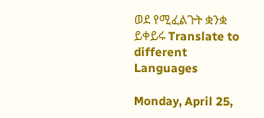ወደ የሚፈልጉት ቋንቋ ይቀይሩ Translate to different Languages

Monday, April 25,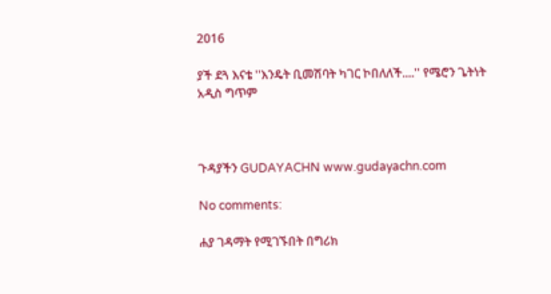2016

ያች ደጓ እናቴ ''እንዴት ቢመሽባት ካገር ኮበለለች....'' የሜሮን ጌትነት አዲስ ግጥም



ጉዳያችን GUDAYACHN www.gudayachn.com

No comments:

ሐያ ገዳማት የሚገኙበት በግሪክ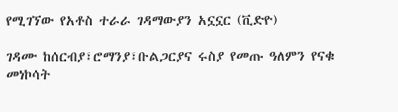የሚገኘው የአቶስ ተራራ ገዳማውያን አኗኗር (ቪድዮ)

ገዳሙ ከሰርብያ፣ሮማንያ፣ቡልጋርያና ሩስያ የመጡ ዓለምን የናቁ መነኮሳት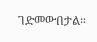ገድመውበታል።